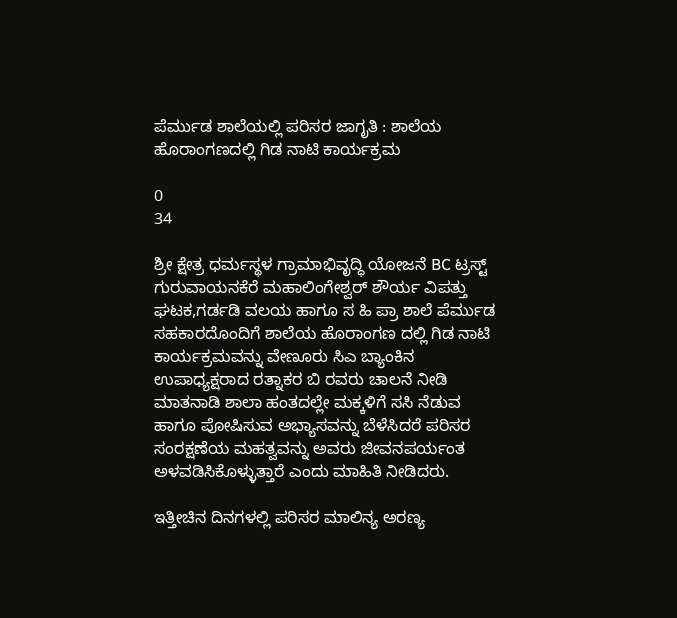ಪೆರ್ಮುಡ ಶಾಲೆಯಲ್ಲಿ ಪರಿಸರ ಜಾಗೃತಿ : ಶಾಲೆಯ ಹೊರಾಂಗಣದಲ್ಲಿ ಗಿಡ ನಾಟಿ ಕಾರ್ಯಕ್ರಮ

0
34

ಶ್ರೀ ಕ್ಷೇತ್ರ ಧರ್ಮಸ್ಥಳ ಗ್ರಾಮಾಭಿವೃದ್ಧಿ ಯೋಜನೆ BC ಟ್ರಸ್ಟ್ ಗುರುವಾಯನಕೆರೆ ಮಹಾಲಿಂಗೇಶ್ವರ್ ಶೌರ್ಯ ವಿಪತ್ತು ಘಟಕ,ಗರ್ಡಡಿ ವಲಯ ಹಾಗೂ ಸ ಹಿ ಪ್ರಾ ಶಾಲೆ ಪೆರ್ಮುಡ ಸಹಕಾರದೊಂದಿಗೆ ಶಾಲೆಯ ಹೊರಾಂಗಣ ದಲ್ಲಿ ಗಿಡ ನಾಟಿ ಕಾರ್ಯಕ್ರಮವನ್ನು ವೇಣೂರು ಸಿಎ ಬ್ಯಾಂಕಿನ ಉಪಾಧ್ಯಕ್ಷರಾದ ರತ್ನಾಕರ ಬಿ ರವರು ಚಾಲನೆ ನೀಡಿ ಮಾತನಾಡಿ ಶಾಲಾ ಹಂತದಲ್ಲೇ ಮಕ್ಕಳಿಗೆ ಸಸಿ ನೆಡುವ ಹಾಗೂ ಪೋಷಿಸುವ ಅಭ್ಯಾಸವನ್ನು ಬೆಳೆಸಿದರೆ ಪರಿಸರ ಸಂರಕ್ಷಣೆಯ ಮಹತ್ವವನ್ನು ಅವರು ಜೀವನಪರ್ಯಂತ ಅಳವಡಿಸಿಕೊಳ್ಳುತ್ತಾರೆ ಎಂದು ಮಾಹಿತಿ ನೀಡಿದರು.

ಇತ್ತೀಚಿನ ದಿನಗಳಲ್ಲಿ ಪರಿಸರ ಮಾಲಿನ್ಯ ಅರಣ್ಯ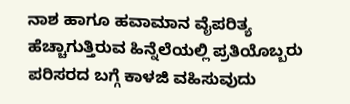ನಾಶ ಹಾಗೂ ಹವಾಮಾನ ವೈಪರಿತ್ಯ ಹೆಚ್ಚಾಗುತ್ತಿರುವ ಹಿನ್ನೆಲೆಯಲ್ಲಿ ಪ್ರತಿಯೊಬ್ಬರು ಪರಿಸರದ ಬಗ್ಗೆ ಕಾಳಜಿ ವಹಿಸುವುದು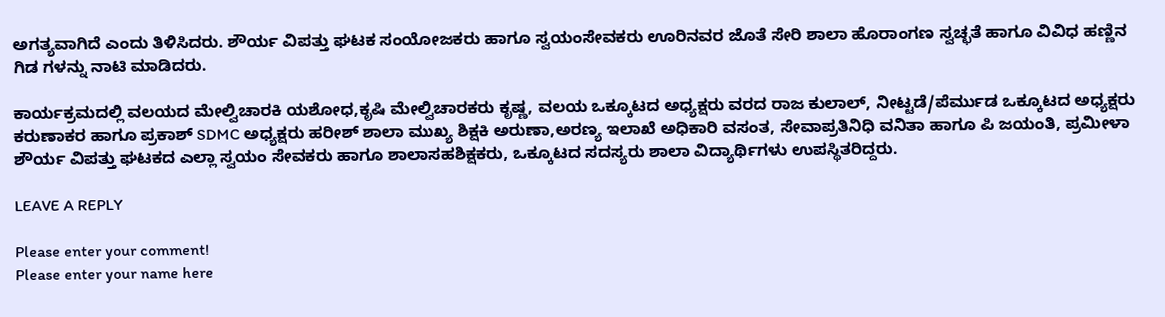ಅಗತ್ಯವಾಗಿದೆ ಎಂದು ತಿಳಿಸಿದರು. ಶೌರ್ಯ ವಿಪತ್ತು ಘಟಕ ಸಂಯೋಜಕರು ಹಾಗೂ ಸ್ವಯಂಸೇವಕರು ಊರಿನವರ ಜೊತೆ ಸೇರಿ ಶಾಲಾ ಹೊರಾಂಗಣ ಸ್ವಚ್ಛತೆ ಹಾಗೂ ವಿವಿಧ ಹಣ್ಣಿನ ಗಿಡ ಗಳನ್ನು ನಾಟಿ ಮಾಡಿದರು.

ಕಾರ್ಯಕ್ರಮದಲ್ಲಿ ವಲಯದ ಮೇಲ್ವಿಚಾರಕಿ ಯಶೋಧ,ಕೃಷಿ ಮೇಲ್ವಿಚಾರಕರು ಕೃಷ್ಣ, ವಲಯ ಒಕ್ಕೂಟದ ಅಧ್ಯಕ್ಷರು ವರದ ರಾಜ ಕುಲಾಲ್, ನೀಟ್ಟಡೆ/ಪೆರ್ಮುಡ ಒಕ್ಕೂಟದ ಅಧ್ಯಕ್ಷರು ಕರುಣಾಕರ ಹಾಗೂ ಪ್ರಕಾಶ್ SDMC ಅಧ್ಯಕ್ಷರು ಹರೀಶ್ ಶಾಲಾ ಮುಖ್ಯ ಶಿಕ್ಷಕಿ ಅರುಣಾ,ಅರಣ್ಯ ಇಲಾಖೆ ಅಧಿಕಾರಿ ವಸಂತ, ಸೇವಾಪ್ರತಿನಿಧಿ ವನಿತಾ ಹಾಗೂ ಪಿ ಜಯಂತಿ, ಪ್ರಮೀಳಾ ಶೌರ್ಯ ವಿಪತ್ತು ಘಟಕದ ಎಲ್ಲಾ ಸ್ವಯಂ ಸೇವಕರು ಹಾಗೂ ಶಾಲಾಸಹಶಿಕ್ಷಕರು, ಒಕ್ಕೂಟದ ಸದಸ್ಯರು ಶಾಲಾ ವಿದ್ಯಾರ್ಥಿಗಳು ಉಪಸ್ಥಿತರಿದ್ದರು.

LEAVE A REPLY

Please enter your comment!
Please enter your name here